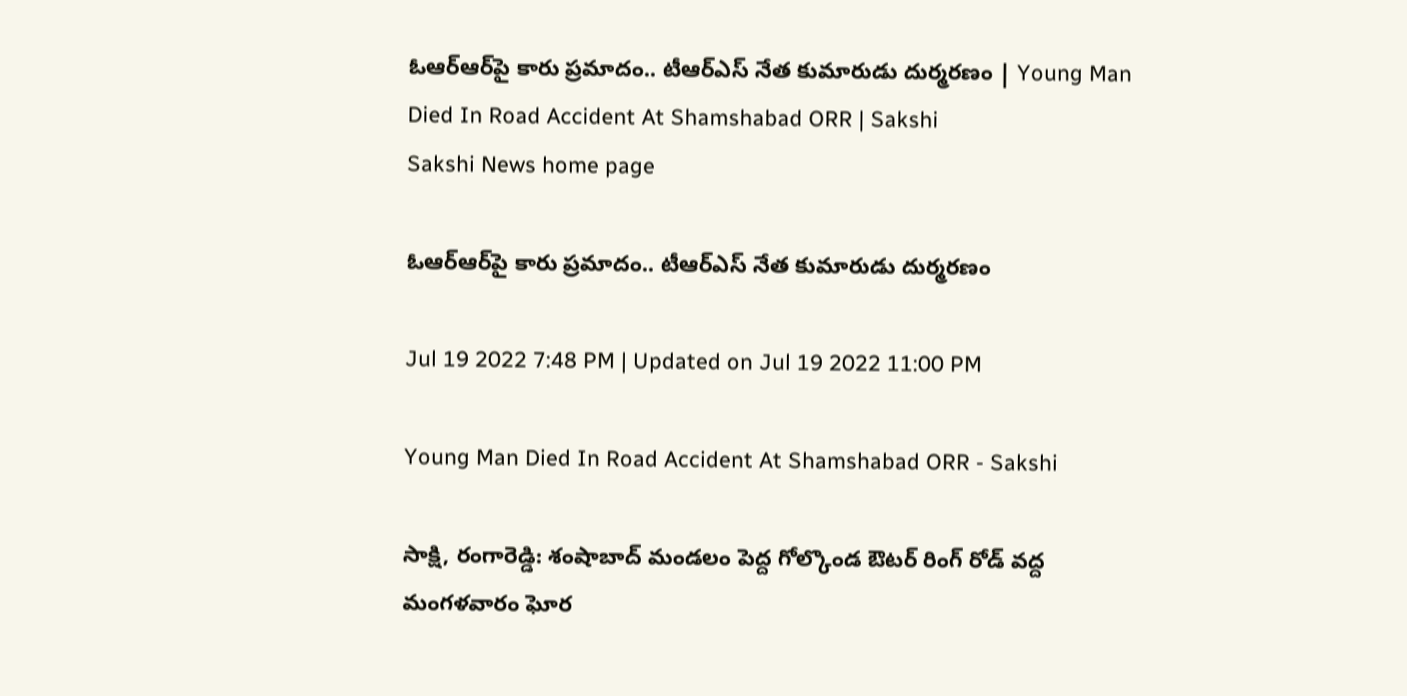ఓఆర్‌ఆర్‌పై కారు ప్రమాదం.. టీఆర్‌ఎస్‌ నేత కుమారుడు దుర్మరణం | Young Man Died In Road Accident At Shamshabad ORR | Sakshi
Sakshi News home page

ఓఆర్‌ఆర్‌పై కారు ప్రమాదం.. టీఆర్‌ఎస్‌ నేత కుమారుడు దుర్మరణం

Jul 19 2022 7:48 PM | Updated on Jul 19 2022 11:00 PM

Young Man Died In Road Accident At Shamshabad ORR - Sakshi

సాక్షి, రంగారెడ్డి: శంషాబాద్ మండలం పెద్ద గోల్కొండ ఔటర్‌ రింగ్ రోడ్ వద్ద మంగళవారం ఘోర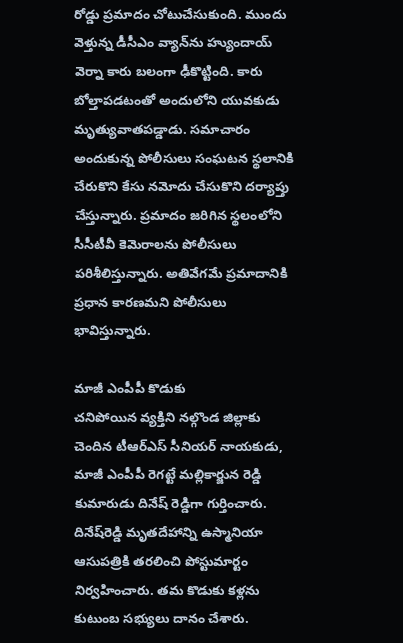రోడ్డు ప్రమాదం చోటుచేసుకుంది. ముందు వెళ్తున్న డీసీఎం వ్యాన్‌ను హ్యుందాయ్‌ వెర్నా కారు బలంగా ఢీకొట్టింది. కారు బోల్తాపడటంతో అందులోని యువకుడు మృత్యువాతపడ్డాడు. సమాచారం అందుకున్న పోలీసులు సంఘటన స్థలానికి చేరుకొని కేసు నమోదు చేసుకొని దర్యాప్తు చేస్తున్నారు. ప్రమాదం జరిగిన స్థలంలోని సీసీటీవీ కెమెరాలను పోలీసులు పరిశీలిస్తున్నారు. అతివేగమే ప్రమాదానికి ప్రధాన కారణమని పోలీసులు భావిస్తున్నారు.

మాజీ ఎంపీపీ కొడుకు
చనిపోయిన వ్యక్తిని నల్గొండ జిల్లాకు చెందిన టీఆర్‌ఎస్‌ సీనియర్‌ నాయకుడు, మాజీ ఎంపీపీ రెగట్టే మల్లికార్జున రెడ్డి కుమారుడు దినేష్‌ రెడ్డిగా గుర్తించారు. దినేష్‌రెడ్డి మృతదేహాన్ని ఉస్మానియా ఆసుపత్రికి తరలించి పోస్టుమార్టం నిర్వహించారు. తమ కొడుకు కళ్లను కుటుంబ సభ్యులు దానం చేశారు.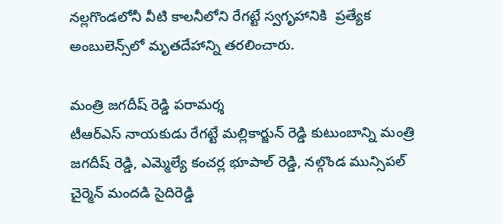నల్లగొండలోనీ వీటి కాలనీలోని రేగట్టే స్వగృహానికి  ప్రత్యేక అంబులెన్స్‌లో మృతదేహాన్ని తరలించారు.

మంత్రి జగదీష్‌ రెడ్డి పరామర్శ
టీఆర్ఎస్ నాయకుడు రేగట్టే మల్లికార్జున్ రెడ్డి కుటుంబాన్ని మంత్రి జగదీష్ రెడ్డి, ఎమ్మెల్యే కంచర్ల భూపాల్ రెడ్డి, నల్గొండ మున్సిపల్‌ చైర్మెన్‌ మందడి సైదిరెడ్డి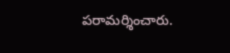పరామర్శించారు.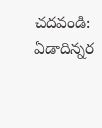చదవండి: ఏడాదిన్నర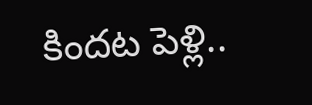కిందట పెళ్లి..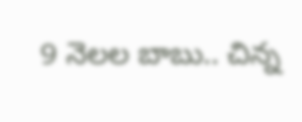9 నెలల బాబు.. చిన్న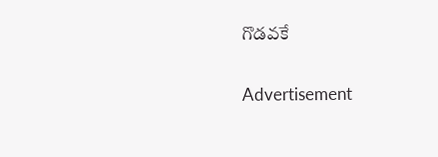గొడవకే

Advertisement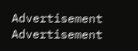Advertisement
Advertisement